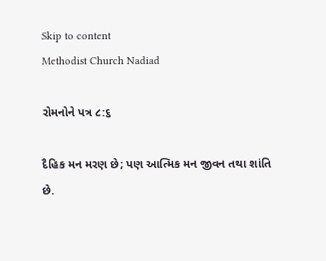Skip to content
Methodist Church Nadiad

રોમનોને પત્ર ૮:૬

દૈહિક મન મરણ છે; પણ આત્મિક મન જીવન તથા શાંતિ છે.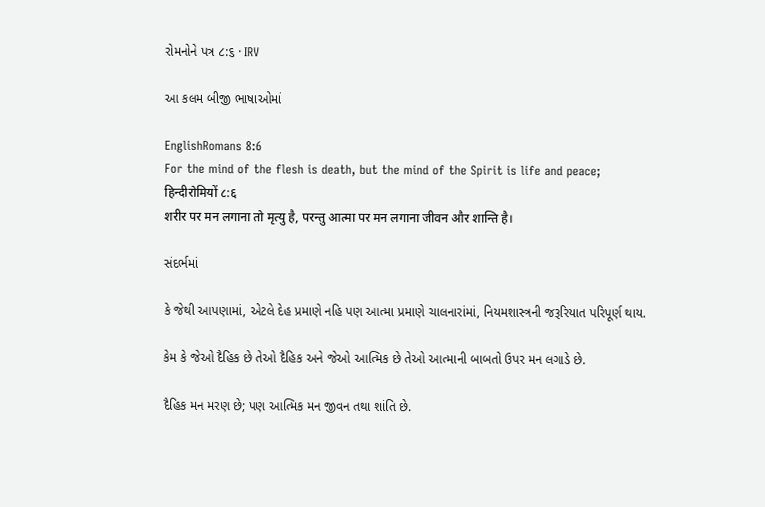રોમનોને પત્ર ૮:૬ · IRV

આ કલમ બીજી ભાષાઓમાં

EnglishRomans 8:6
For the mind of the flesh is death, but the mind of the Spirit is life and peace;
हिन्दीरोमियों ८:६
शरीर पर मन लगाना तो मृत्यु है, परन्तु आत्मा पर मन लगाना जीवन और शान्ति है।

સંદર્ભમાં

કે જેથી આપણામાં, એટલે દેહ પ્રમાણે નહિ પણ આત્મા પ્રમાણે ચાલનારાંમાં, નિયમશાસ્ત્રની જરૂરિયાત પરિપૂર્ણ થાય.

કેમ કે જેઓ દૈહિક છે તેઓ દૈહિક અને જેઓ આત્મિક છે તેઓ આત્માની બાબતો ઉપર મન લગાડે છે.

દૈહિક મન મરણ છે; પણ આત્મિક મન જીવન તથા શાંતિ છે.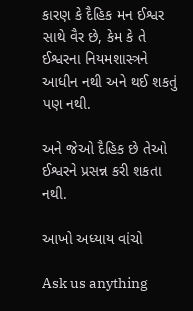કારણ કે દૈહિક મન ઈશ્વર સાથે વૈર છે, કેમ કે તે ઈશ્વરના નિયમશાસ્ત્રને આધીન નથી અને થઈ શકતું પણ નથી.

અને જેઓ દૈહિક છે તેઓ ઈશ્વરને પ્રસન્ન કરી શકતા નથી.

આખો અધ્યાય વાંચો

Ask us anything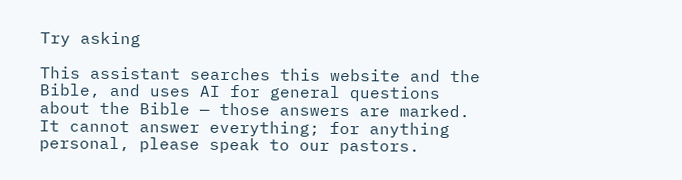Try asking

This assistant searches this website and the Bible, and uses AI for general questions about the Bible — those answers are marked. It cannot answer everything; for anything personal, please speak to our pastors.